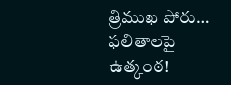త్రిముఖ పోరు… ఫలితాలపై ఉత్కంఠ!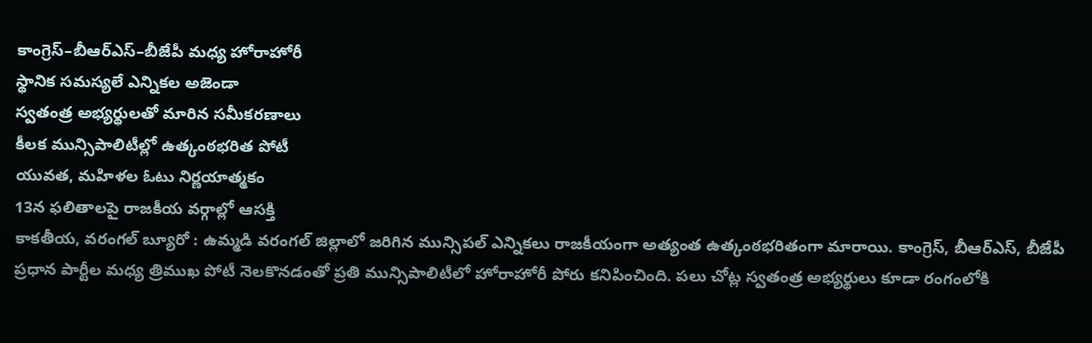కాంగ్రెస్–బీఆర్ఎస్–బీజేపీ మధ్య హోరాహోరీ
స్థానిక సమస్యలే ఎన్నికల అజెండా
స్వతంత్ర అభ్యర్థులతో మారిన సమీకరణాలు
కీలక మున్సిపాలిటీల్లో ఉత్కంఠభరిత పోటీ
యువత, మహిళల ఓటు నిర్ణయాత్మకం
13న ఫలితాలపై రాజకీయ వర్గాల్లో ఆసక్తి
కాకతీయ, వరంగల్ బ్యూరో : ఉమ్మడి వరంగల్ జిల్లాలో జరిగిన మున్సిపల్ ఎన్నికలు రాజకీయంగా అత్యంత ఉత్కంఠభరితంగా మారాయి. కాంగ్రెస్, బీఆర్ఎస్, బీజేపీ ప్రధాన పార్టీల మధ్య త్రిముఖ పోటీ నెలకొనడంతో ప్రతి మున్సిపాలిటీలో హోరాహోరీ పోరు కనిపించింది. పలు చోట్ల స్వతంత్ర అభ్యర్థులు కూడా రంగంలోకి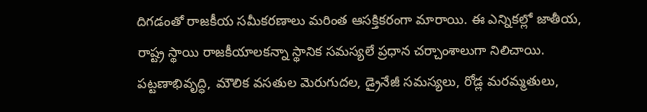దిగడంతో రాజకీయ సమీకరణాలు మరింత ఆసక్తికరంగా మారాయి. ఈ ఎన్నికల్లో జాతీయ, రాష్ట్ర స్థాయి రాజకీయాలకన్నా స్థానిక సమస్యలే ప్రధాన చర్చాంశాలుగా నిలిచాయి. పట్టణాభివృద్ధి, మౌలిక వసతుల మెరుగుదల, డ్రైనేజీ సమస్యలు, రోడ్ల మరమ్మతులు,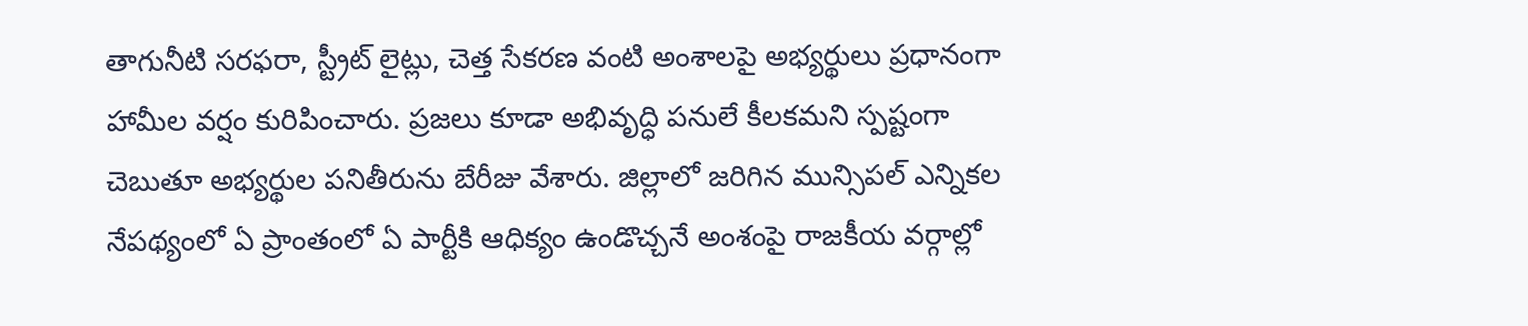తాగునీటి సరఫరా, స్ట్రీట్ లైట్లు, చెత్త సేకరణ వంటి అంశాలపై అభ్యర్థులు ప్రధానంగా హామీల వర్షం కురిపించారు. ప్రజలు కూడా అభివృద్ధి పనులే కీలకమని స్పష్టంగా చెబుతూ అభ్యర్థుల పనితీరును బేరీజు వేశారు. జిల్లాలో జరిగిన మున్సిపల్ ఎన్నికల నేపథ్యంలో ఏ ప్రాంతంలో ఏ పార్టీకి ఆధిక్యం ఉండొచ్చనే అంశంపై రాజకీయ వర్గాల్లో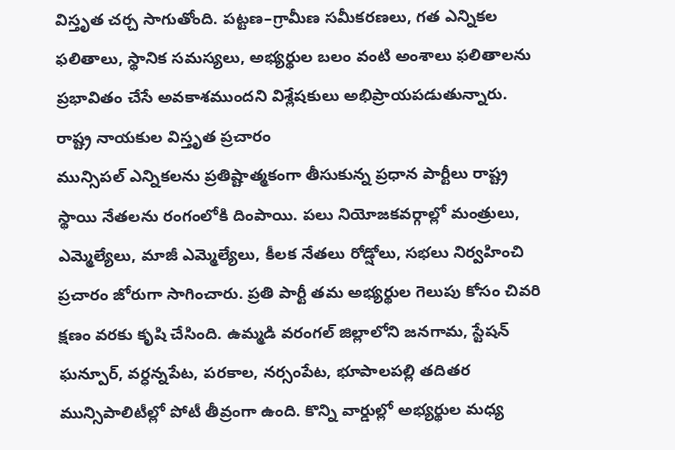విస్తృత చర్చ సాగుతోంది. పట్టణ–గ్రామీణ సమీకరణలు, గత ఎన్నికల ఫలితాలు, స్థానిక సమస్యలు, అభ్యర్థుల బలం వంటి అంశాలు ఫలితాలను ప్రభావితం చేసే అవకాశముందని విశ్లేషకులు అభిప్రాయపడుతున్నారు.
రాష్ట్ర నాయకుల విస్తృత ప్రచారం
మున్సిపల్ ఎన్నికలను ప్రతిష్టాత్మకంగా తీసుకున్న ప్రధాన పార్టీలు రాష్ట్ర స్థాయి నేతలను రంగంలోకి దింపాయి. పలు నియోజకవర్గాల్లో మంత్రులు, ఎమ్మెల్యేలు, మాజీ ఎమ్మెల్యేలు, కీలక నేతలు రోడ్షోలు, సభలు నిర్వహించి ప్రచారం జోరుగా సాగించారు. ప్రతి పార్టీ తమ అభ్యర్థుల గెలుపు కోసం చివరి క్షణం వరకు కృషి చేసింది. ఉమ్మడి వరంగల్ జిల్లాలోని జనగామ, స్టేషన్ ఘన్పూర్, వర్ధన్నపేట, పరకాల, నర్సంపేట, భూపాలపల్లి తదితర మున్సిపాలిటీల్లో పోటీ తీవ్రంగా ఉంది. కొన్ని వార్డుల్లో అభ్యర్థుల మధ్య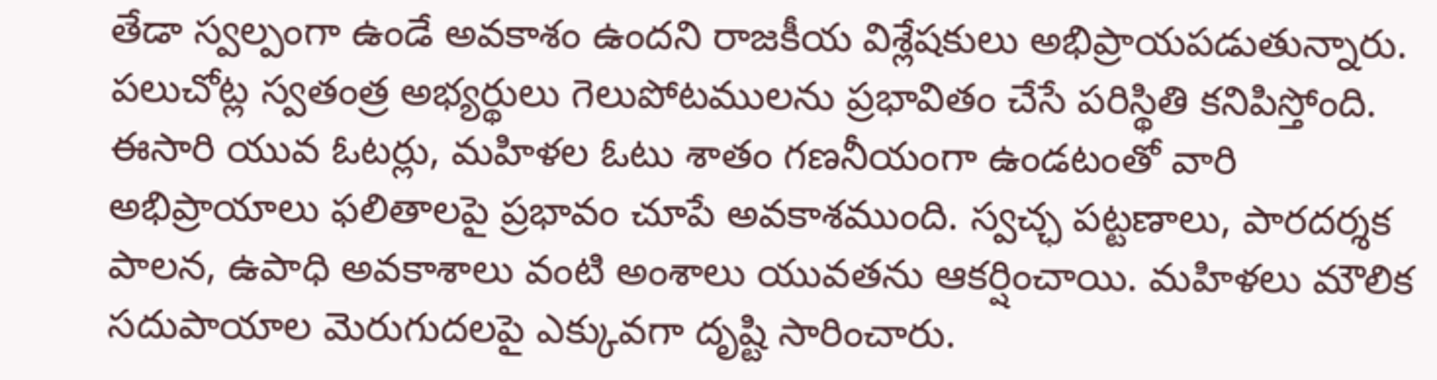తేడా స్వల్పంగా ఉండే అవకాశం ఉందని రాజకీయ విశ్లేషకులు అభిప్రాయపడుతున్నారు. పలుచోట్ల స్వతంత్ర అభ్యర్థులు గెలుపోటములను ప్రభావితం చేసే పరిస్థితి కనిపిస్తోంది. ఈసారి యువ ఓటర్లు, మహిళల ఓటు శాతం గణనీయంగా ఉండటంతో వారి అభిప్రాయాలు ఫలితాలపై ప్రభావం చూపే అవకాశముంది. స్వచ్ఛ పట్టణాలు, పారదర్శక పాలన, ఉపాధి అవకాశాలు వంటి అంశాలు యువతను ఆకర్షించాయి. మహిళలు మౌలిక సదుపాయాల మెరుగుదలపై ఎక్కువగా దృష్టి సారించారు.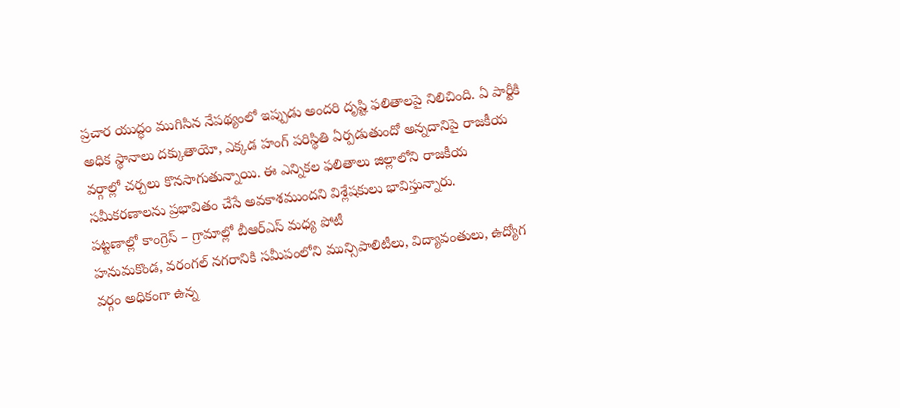ప్రచార యుద్ధం ముగిసిన నేపథ్యంలో ఇప్పుడు అందరి దృష్టి ఫలితాలపై నిలిచింది. ఏ పార్టీకి అధిక స్థానాలు దక్కుతాయో, ఎక్కడ హంగ్ పరిస్థితి ఏర్పడుతుందో అన్నదానిపై రాజకీయ వర్గాల్లో చర్చలు కొనసాగుతున్నాయి. ఈ ఎన్నికల ఫలితాలు జిల్లాలోని రాజకీయ సమీకరణాలను ప్రభావితం చేసే అవకాశముందని విశ్లేషకులు భావిస్తున్నారు.
పట్టణాల్లో కాంగ్రెస్ – గ్రామాల్లో బీఆర్ఎస్ మధ్య పోటీ
హనుమకొండ, వరంగల్ నగరానికి సమీపంలోని మున్సిపాలిటీలు, విద్యావంతులు, ఉద్యోగ వర్గం అధికంగా ఉన్న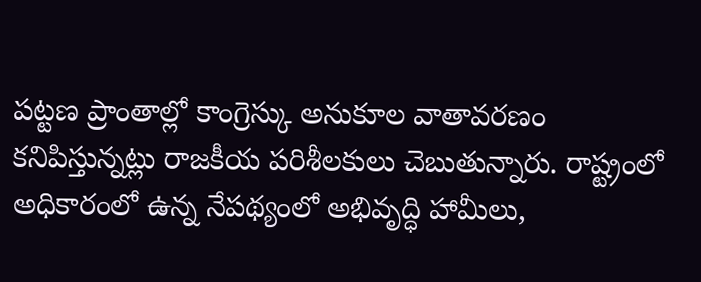పట్టణ ప్రాంతాల్లో కాంగ్రెస్కు అనుకూల వాతావరణం కనిపిస్తున్నట్లు రాజకీయ పరిశీలకులు చెబుతున్నారు. రాష్ట్రంలో అధికారంలో ఉన్న నేపథ్యంలో అభివృద్ధి హామీలు,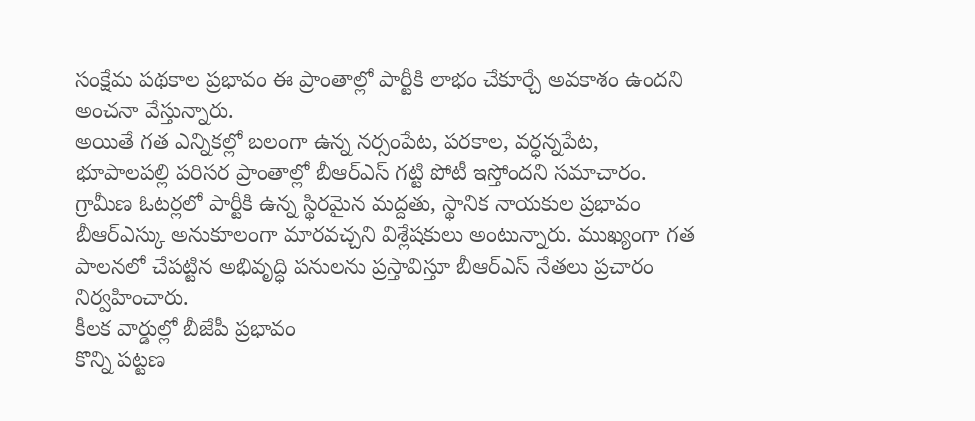సంక్షేమ పథకాల ప్రభావం ఈ ప్రాంతాల్లో పార్టీకి లాభం చేకూర్చే అవకాశం ఉందని అంచనా వేస్తున్నారు.
అయితే గత ఎన్నికల్లో బలంగా ఉన్న నర్సంపేట, పరకాల, వర్ధన్నపేట, భూపాలపల్లి పరిసర ప్రాంతాల్లో బీఆర్ఎస్ గట్టి పోటీ ఇస్తోందని సమాచారం. గ్రామీణ ఓటర్లలో పార్టీకి ఉన్న స్థిరమైన మద్దతు, స్థానిక నాయకుల ప్రభావం బీఆర్ఎస్కు అనుకూలంగా మారవచ్చని విశ్లేషకులు అంటున్నారు. ముఖ్యంగా గత పాలనలో చేపట్టిన అభివృద్ధి పనులను ప్రస్తావిస్తూ బీఆర్ఎస్ నేతలు ప్రచారం నిర్వహించారు.
కీలక వార్డుల్లో బీజేపీ ప్రభావం
కొన్ని పట్టణ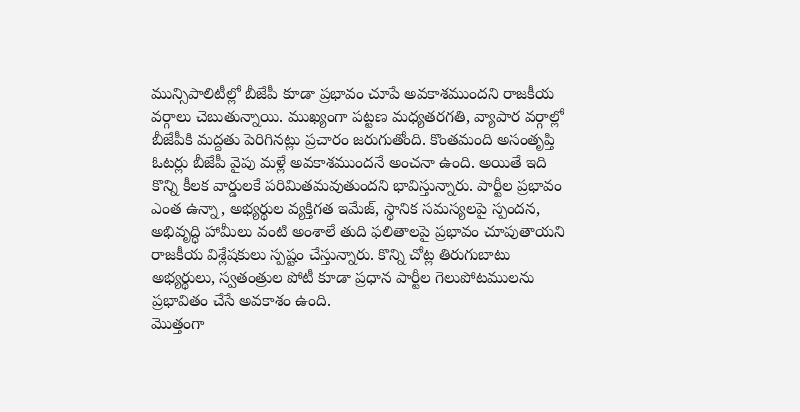మున్సిపాలిటీల్లో బీజేపీ కూడా ప్రభావం చూపే అవకాశముందని రాజకీయ వర్గాలు చెబుతున్నాయి. ముఖ్యంగా పట్టణ మధ్యతరగతి, వ్యాపార వర్గాల్లో బీజేపీకి మద్దతు పెరిగినట్లు ప్రచారం జరుగుతోంది. కొంతమంది అసంతృప్తి ఓటర్లు బీజేపీ వైపు మళ్లే అవకాశముందనే అంచనా ఉంది. అయితే ఇది కొన్ని కీలక వార్డులకే పరిమితమవుతుందని భావిస్తున్నారు. పార్టీల ప్రభావం ఎంత ఉన్నా, అభ్యర్థుల వ్యక్తిగత ఇమేజ్, స్థానిక సమస్యలపై స్పందన, అభివృద్ధి హామీలు వంటి అంశాలే తుది ఫలితాలపై ప్రభావం చూపుతాయని రాజకీయ విశ్లేషకులు స్పష్టం చేస్తున్నారు. కొన్ని చోట్ల తిరుగుబాటు అభ్యర్థులు, స్వతంత్రుల పోటీ కూడా ప్రధాన పార్టీల గెలుపోటములను ప్రభావితం చేసే అవకాశం ఉంది.
మొత్తంగా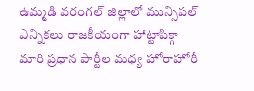ఉమ్మడి వరంగల్ జిల్లాలో మున్సిపల్ ఎన్నికలు రాజకీయంగా హాట్టాపిక్గా మారి ప్రధాన పార్టీల మధ్య హోరాహోరీ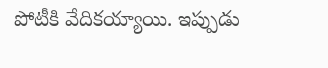పోటీకి వేదికయ్యాయి. ఇప్పుడు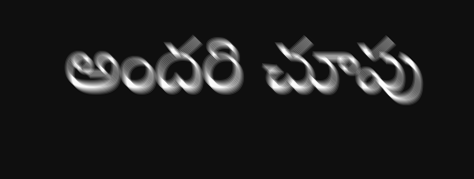అందరి చూపు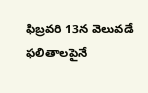ఫిబ్రవరి 13న వెలువడే ఫలితాలపైనే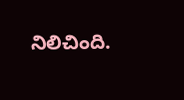నిలిచింది.